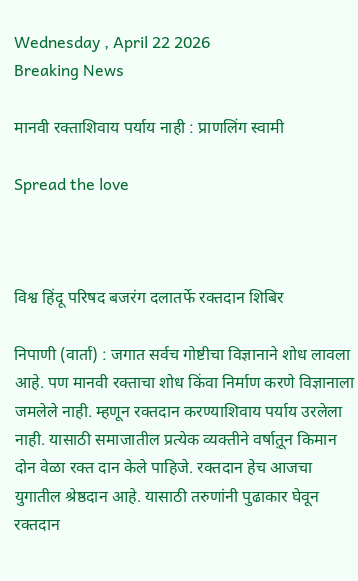Wednesday , April 22 2026
Breaking News

मानवी रक्ताशिवाय पर्याय नाही : प्राणलिंग स्वामी

Spread the love



विश्व हिंदू परिषद बजरंग दलातर्फे रक्तदान शिबिर

निपाणी (वार्ता) : जगात सर्वच गोष्टीचा विज्ञानाने शोध लावला आहे. पण मानवी रक्ताचा शोध किंवा निर्माण करणे विज्ञानाला जमलेले नाही. म्हणून रक्तदान करण्याशिवाय पर्याय उरलेला नाही. यासाठी समाजातील प्रत्येक व्यक्तीने वर्षात़ून किमान दोन वेळा रक्त दान केले पाहिजे. रक्तदान हेच आजचा युगातील श्रेष्ठदान आहे. यासाठी तरुणांनी पुढाकार घेवून रक्तदान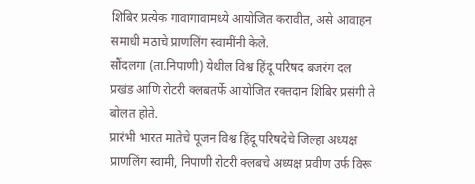शिबिर प्रत्येक गावागावामध्ये आयोजित करावीत, असे आवाहन समाधी मठाचे प्राणलिंग स्वामींनी केले.
सौंदलगा (ता.निपाणी) येथील विश्व हिंदू परिषद बजरंग दल प्रखंड आणि रोटरी क्लबतर्फे आयोजित रक्तदान शिबिर प्रसंगी ते बोलत होते.
प्रारंभी भारत मातेचे पूजन विश्व हिंदू परिषदेचे जिल्हा अध्यक्ष प्राणलिंग स्वामी, निपाणी रोटरी क्लबचे अध्यक्ष प्रवीण उर्फ विरू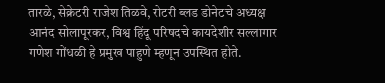तारळे, सेक्रेटरी राजेश तिळवे, रोटरी ब्लड डोनेटचे अध्यक्ष आनंद सोलापूरकर, विश्व हिंदू परिषदचे कायदेशीर सल्लागार गणेश गोंधळी हे प्रमुख पाहुणे म्हणून उपस्थित होते.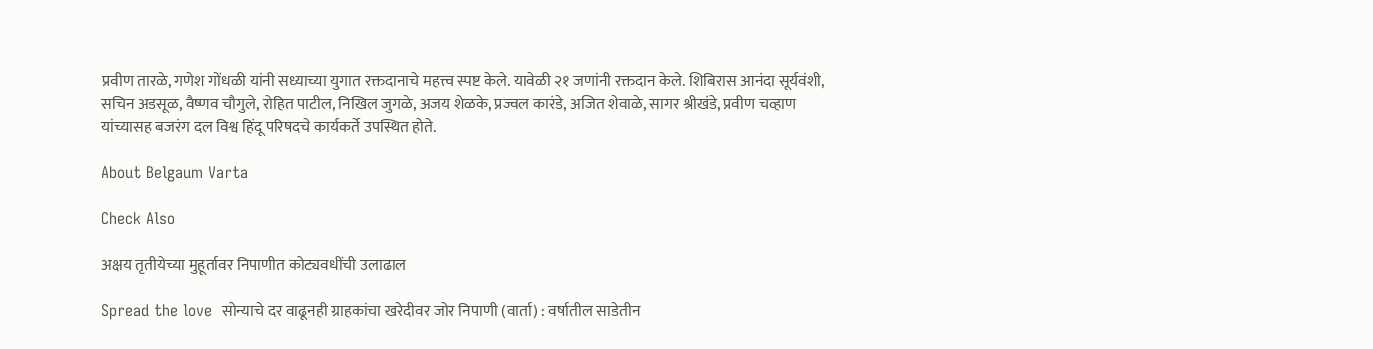प्रवीण तारळे, गणेश गोंधळी यांनी सध्याच्या युगात रक्तदानाचे महत्त्व स्पष्ट केले. यावेळी २१ जणांनी रक्तदान केले. शिबिरास आनंदा सूर्यवंशी, सचिन अडसूळ, वैष्णव चौगुले, रोहित पाटील, निखिल जुगळे, अजय शेळके, प्रज्वल कारंडे, अजित शेवाळे, सागर श्रीखंडे, प्रवीण चव्हाण यांच्यासह बजरंग दल विश्व हिंदू परिषदचे कार्यकर्ते उपस्थित होते.

About Belgaum Varta

Check Also

अक्षय तृतीयेच्या मुहूर्तावर निपाणीत कोट्यवधींची उलाढाल

Spread the love  सोन्याचे दर वाढूनही ग्राहकांचा खरेदीवर जोर निपाणी (वार्ता) : वर्षातील साडेतीन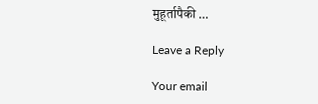मुहूर्तापैकी …

Leave a Reply

Your email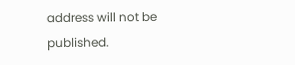address will not be published.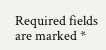Required fields are marked *